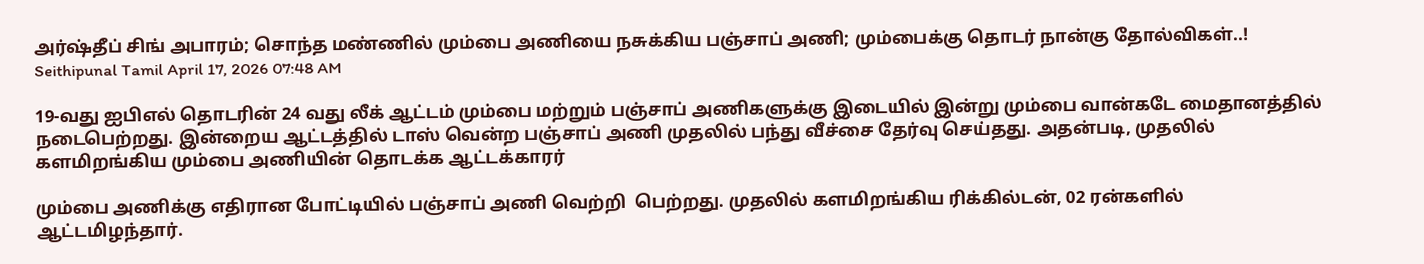அர்ஷ்தீப் சிங் அபாரம்; சொந்த மண்ணில் மும்பை அணியை நசுக்கிய பஞ்சாப் அணி; மும்பைக்கு தொடர் நான்கு தோல்விகள்..!
Seithipunal Tamil April 17, 2026 07:48 AM

19-வது ஐபிஎல் தொடரின் 24 வது லீக் ஆட்டம் மும்பை மற்றும் பஞ்சாப் அணிகளுக்கு இடையில் இன்று மும்பை வான்கடே மைதானத்தில் நடைபெற்றது. இன்றைய ஆட்டத்தில் டாஸ் வென்ற பஞ்சாப் அணி முதலில் பந்து வீச்சை தேர்வு செய்தது. அதன்படி, முதலில் களமிறங்கிய மும்பை அணியின் தொடக்க ஆட்டக்காரர்

மும்பை அணிக்கு எதிரான போட்டியில் பஞ்சாப் அணி வெற்றி  பெற்றது. முதலில் களமிறங்கிய ரிக்கில்டன், 02 ரன்களில் ஆட்டமிழந்தார்.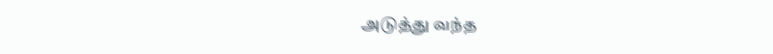அடுத்து வந்த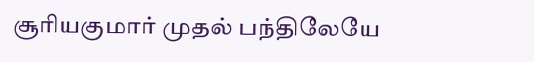சூரியகுமார் முதல் பந்திலேயே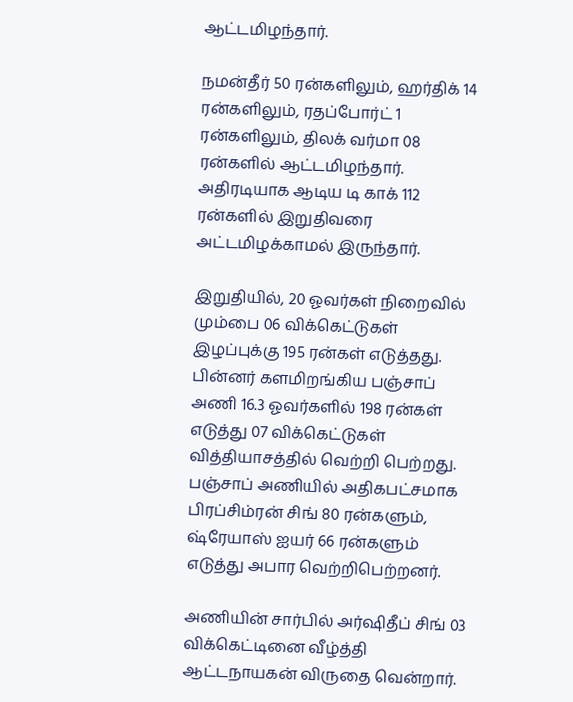ஆட்டமிழந்தார்.

நமன்தீர் 50 ரன்களிலும், ஹர்திக் 14 ரன்களிலும், ரதப்போர்ட் 1 ரன்களிலும், திலக் வர்மா 08 ரன்களில் ஆட்டமிழந்தார். அதிரடியாக ஆடிய டி காக் 112 ரன்களில் இறுதிவரை அட்டமிழக்காமல் இருந்தார்.

இறுதியில், 20 ஓவர்கள் நிறைவில் மும்பை 06 விக்கெட்டுகள் இழப்புக்கு 195 ரன்கள் எடுத்தது. பின்னர் களமிறங்கிய பஞ்சாப் அணி 16.3 ஓவர்களில் 198 ரன்கள் எடுத்து 07 விக்கெட்டுகள் வித்தியாசத்தில் வெற்றி பெற்றது. பஞ்சாப் அணியில் அதிகபட்சமாக பிரப்சிம்ரன் சிங் 80 ரன்களும், ஷ்ரேயாஸ் ஐயர் 66 ரன்களும் எடுத்து அபார வெற்றிபெற்றனர்.

அணியின் சார்பில் அர்ஷிதீப் சிங் 03 விக்கெட்டினை வீழ்த்தி ஆட்டநாயகன் விருதை வென்றார்.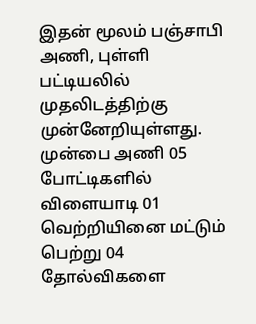இதன் மூலம் பஞ்சாபி அணி, புள்ளி பட்டியலில் முதலிடத்திற்கு முன்னேறியுள்ளது. முன்பை அணி 05 போட்டிகளில் விளையாடி 01 வெற்றியினை மட்டும் பெற்று 04 தோல்விகளை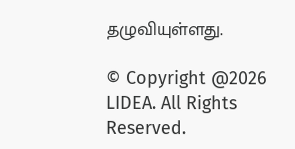தழுவியுள்ளது.

© Copyright @2026 LIDEA. All Rights Reserved.